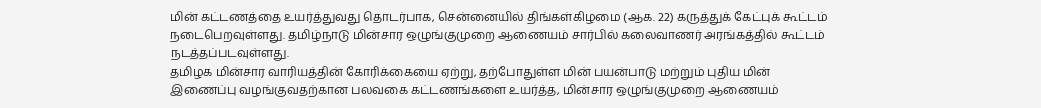மின் கட்டணத்தை உயர்த்துவது தொடர்பாக, சென்னையில் திங்கள்கிழமை (ஆக. 22) கருத்துக் கேட்புக் கூட்டம் நடைபெறவுள்ளது. தமிழ்நாடு மின்சார ஒழுங்குமுறை ஆணையம் சார்பில் கலைவாணர் அரங்கத்தில் கூட்டம் நடத்தப்படவுள்ளது.
தமிழக மின்சார வாரியத்தின் கோரிக்கையை ஏற்று, தற்போதுள்ள மின் பயன்பாடு மற்றும் புதிய மின் இணைப்பு வழங்குவதற்கான பலவகை கட்டணங்களை உயர்த்த, மின்சார ஒழுங்குமுறை ஆணையம்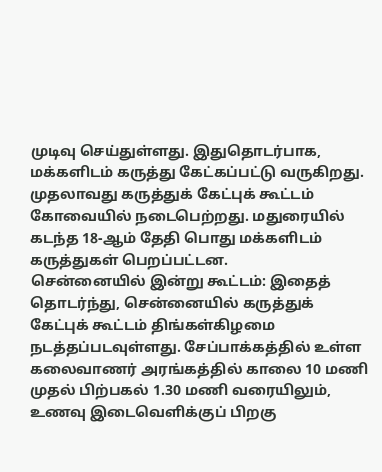முடிவு செய்துள்ளது. இதுதொடர்பாக, மக்களிடம் கருத்து கேட்கப்பட்டு வருகிறது.
முதலாவது கருத்துக் கேட்புக் கூட்டம் கோவையில் நடைபெற்றது. மதுரையில் கடந்த 18-ஆம் தேதி பொது மக்களிடம் கருத்துகள் பெறப்பட்டன.
சென்னையில் இன்று கூட்டம்: இதைத் தொடர்ந்து, சென்னையில் கருத்துக் கேட்புக் கூட்டம் திங்கள்கிழமை நடத்தப்படவுள்ளது. சேப்பாக்கத்தில் உள்ள கலைவாணர் அரங்கத்தில் காலை 10 மணி முதல் பிற்பகல் 1.30 மணி வரையிலும், உணவு இடைவெளிக்குப் பிறகு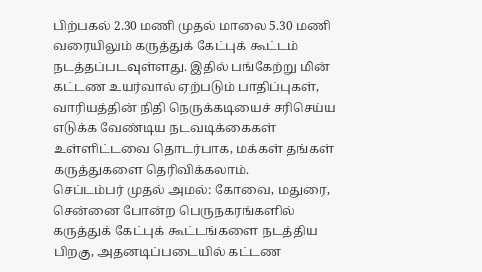பிற்பகல் 2.30 மணி முதல் மாலை 5.30 மணி வரையிலும் கருத்துக் கேட்புக் கூட்டம் நடத்தப்படவுள்ளது. இதில் பங்கேற்று மின் கட்டண உயர்வால் ஏற்படும் பாதிப்புகள், வாரியத்தின் நிதி நெருக்கடியைச் சரிசெய்ய எடுக்க வேண்டிய நடவடிக்கைகள் உள்ளிட்டவை தொடர்பாக, மக்கள் தங்கள் கருத்துகளை தெரிவிக்கலாம்.
செப்டம்பர் முதல் அமல்: கோவை, மதுரை, சென்னை போன்ற பெருநகரங்களில் கருத்துக் கேட்புக் கூட்டங்களை நடத்திய பிறகு, அதனடிப்படையில் கட்டண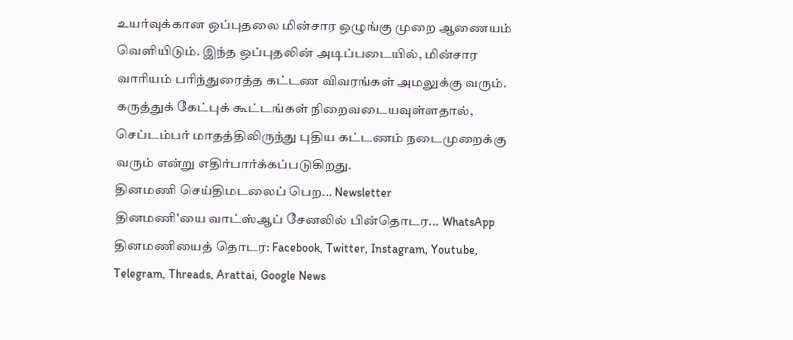உயர்வுக்கான ஒப்புதலை மின்சார ஒழுங்கு முறை ஆணையம் வெளியிடும். இந்த ஒப்புதலின் அடிப்படையில், மின்சார வாரியம் பரிந்துரைத்த கட்டண விவரங்கள் அமலுக்கு வரும்.
கருத்துக் கேட்புக் கூட்டங்கள் நிறைவடையவுள்ளதால், செப்டம்பர் மாதத்திலிருந்து புதிய கட்டணம் நடைமுறைக்கு வரும் என்று எதிர்பார்க்கப்படுகிறது.
தினமணி செய்திமடலைப் பெற... Newsletter
தினமணி'யை வாட்ஸ்ஆப் சேனலில் பின்தொடர... WhatsApp
தினமணியைத் தொடர: Facebook, Twitter, Instagram, Youtube, Telegram, Threads, Arattai, Google News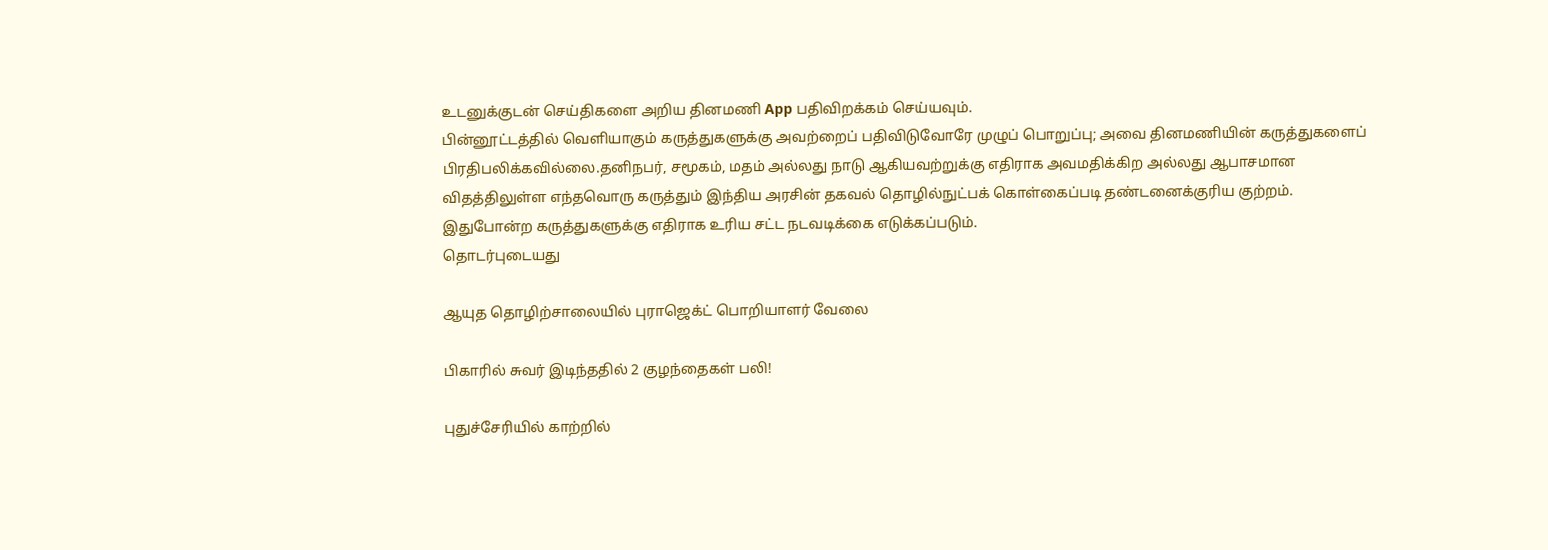உடனுக்குடன் செய்திகளை அறிய தினமணி App பதிவிறக்கம் செய்யவும்.
பின்னூட்டத்தில் வெளியாகும் கருத்துகளுக்கு அவற்றைப் பதிவிடுவோரே முழுப் பொறுப்பு; அவை தினமணியின் கருத்துகளைப் பிரதிபலிக்கவில்லை.தனிநபர், சமூகம், மதம் அல்லது நாடு ஆகியவற்றுக்கு எதிராக அவமதிக்கிற அல்லது ஆபாசமான விதத்திலுள்ள எந்தவொரு கருத்தும் இந்திய அரசின் தகவல் தொழில்நுட்பக் கொள்கைப்படி தண்டனைக்குரிய குற்றம். இதுபோன்ற கருத்துகளுக்கு எதிராக உரிய சட்ட நடவடிக்கை எடுக்கப்படும்.
தொடர்புடையது

ஆயுத தொழிற்சாலையில் புராஜெக்ட் பொறியாளர் வேலை

பிகாரில் சுவர் இடிந்ததில் 2 குழந்தைகள் பலி!

புதுச்சேரியில் காற்றில்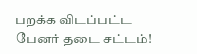பறக்க விடப்பட்ட பேனர் தடை சட்டம்!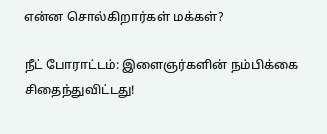என்ன சொல்கிறார்கள் மக்கள்?

நீட் போராட்டம்: இளைஞர்களின் நம்பிக்கை சிதைந்துவிட்டது!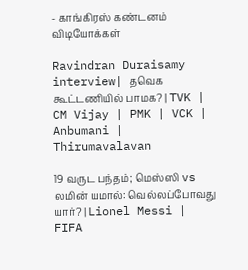- காங்கிரஸ் கண்டனம்
விடியோக்கள்

Ravindran Duraisamy interview| தவெக கூட்டணியில் பாமக? | TVK | CM Vijay | PMK | VCK | Anbumani | Thirumavalavan

19 வருட பந்தம்; மெஸ்ஸி vs லமின் யமால்: வெல்லப்போவது யார்? | Lionel Messi | FIFA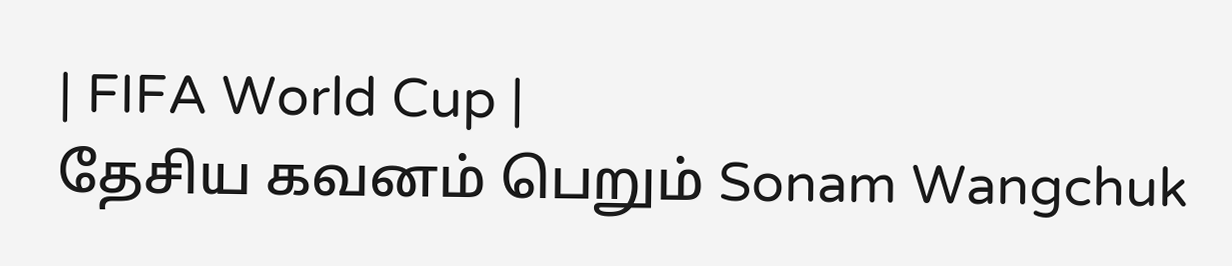| FIFA World Cup |
தேசிய கவனம் பெறும் Sonam Wangchuk